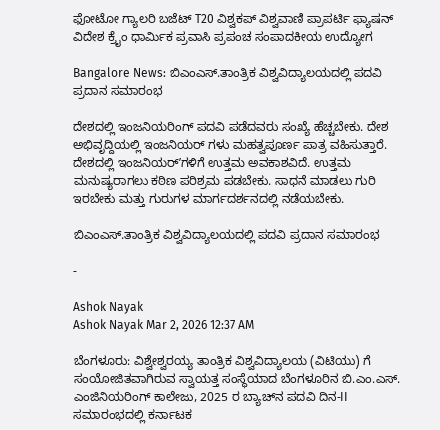ಫೋಟೋ ಗ್ಯಾಲರಿ ಬಜೆಟ್ T20 ವಿಶ್ವಕಪ್ ವಿಶ್ವವಾಣಿ ಪ್ರಾಪರ್ಟಿ ಫ್ಯಾಷನ್ ವಿದೇಶ ಕ್ರೈಂ ಧಾರ್ಮಿಕ ಪ್ರವಾಸಿ ಪ್ರಪಂಚ ಸಂಪಾದಕೀಯ ಉದ್ಯೋಗ

Bangalore News: ಬಿಎಂಎಸ್.ತಾಂತ್ರಿಕ ವಿಶ್ವವಿದ್ಯಾಲಯದಲ್ಲಿ ಪದವಿ ಪ್ರದಾನ ಸಮಾರಂಭ

ದೇಶದಲ್ಲಿ ಇಂಜನಿಯರಿಂಗ್ ಪದವಿ ಪಡೆದವರು ಸಂಖ್ಯೆ ಹೆಚ್ಚಬೇಕು. ದೇಶ ಅಭಿವೃದ್ದಿಯಲ್ಲಿ ಇಂಜನಿಯರ್ ಗಳು ಮಹತ್ವಪೂರ್ಣ ಪಾತ್ರ ವಹಿಸುತ್ತಾರೆ. ದೇಶದಲ್ಲಿ ಇಂಜನಿಯರ್ʼಗಳಿಗೆ ಉತ್ತಮ ಅವಕಾಶವಿದೆ. ಉತ್ತಮ ಮನುಷ್ಯರಾಗಲು ಕಠಿಣ ಪರಿಶ್ರಮ ಪಡಬೇಕು. ಸಾಧನೆ ಮಾಡಲು ಗುರಿ ಇರಬೇಕು ಮತ್ತು ಗುರುಗಳ ಮಾರ್ಗದರ್ಶನದಲ್ಲಿ ನಡೆಯಬೇಕು.

ಬಿಎಂಎಸ್.ತಾಂತ್ರಿಕ ವಿಶ್ವವಿದ್ಯಾಲಯದಲ್ಲಿ ಪದವಿ ಪ್ರದಾನ ಸಮಾರಂಭ

-

Ashok Nayak
Ashok Nayak Mar 2, 2026 12:37 AM

ಬೆಂಗಳೂರು: ವಿಶ್ವೇಶ್ವರಯ್ಯ ತಾಂತ್ರಿಕ ವಿಶ್ವವಿದ್ಯಾಲಯ (ವಿಟಿಯು) ಗೆ ಸಂಯೋಜಿತವಾಗಿರುವ ಸ್ವಾಯತ್ತ ಸಂಸ್ಥೆಯಾದ ಬೆಂಗಳೂರಿನ ಬಿ.ಎಂ.ಎಸ್. ಎಂಜಿನಿಯರಿಂಗ್ ಕಾಲೇಜು, 2025 ರ ಬ್ಯಾಚ್‌ನ ಪದವಿ ದಿನ-II ಸಮಾರಂಭದಲ್ಲಿ ಕರ್ನಾಟಕ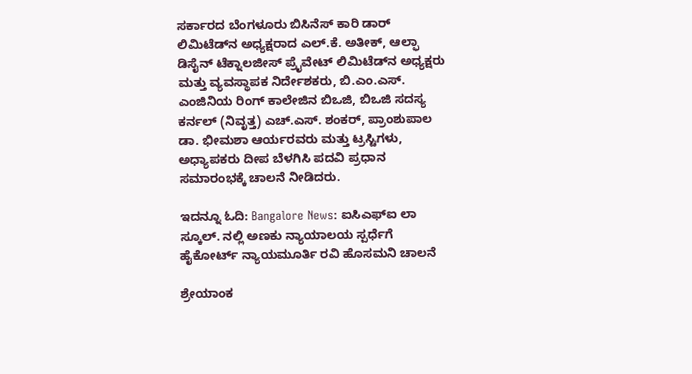ಸರ್ಕಾರದ ಬೆಂಗಳೂರು ಬಿಸಿನೆಸ್ ಕಾರಿ ಡಾರ್ ಲಿಮಿಟೆಡ್‌ನ ಅಧ್ಯಕ್ಷರಾದ ಎಲ್.ಕೆ. ಅತೀಕ್, ಆಲ್ಫಾ ಡಿಸೈನ್ ಟೆಕ್ನಾಲಜೀಸ್ ಪ್ರೈವೇಟ್ ಲಿಮಿಟೆಡ್‌ನ ಅಧ್ಯಕ್ಷರು ಮತ್ತು ವ್ಯವಸ್ಥಾಪಕ ನಿರ್ದೇಶಕರು, ಬಿ.ಎಂ.ಎಸ್. ಎಂಜಿನಿಯ ರಿಂಗ್ ಕಾಲೇಜಿನ ಬಿಒಜಿ, ಬಿಒಜಿ ಸದಸ್ಯ ಕರ್ನಲ್ (ನಿವೃತ್ತ) ಎಚ್.ಎಸ್. ಶಂಕರ್, ಪ್ರಾಂಶುಪಾಲ ಡಾ. ಭೀಮಶಾ ಆರ್ಯರವರು ಮತ್ತು ಟ್ರಸ್ಟಿಗಳು, ಅಧ್ಯಾಪಕರು ದೀಪ ಬೆಳಗಿಸಿ ಪದವಿ ಪ್ರಧಾನ ಸಮಾರಂಭಕ್ಕೆ ಚಾಲನೆ ನೀಡಿದರು.

ಇದನ್ನೂ ಓದಿ: Bangalore News: ಐಸಿಎಫ್ಐ ಲಾ ಸ್ಕೂಲ್. ನಲ್ಲಿ ಅಣಕು ನ್ಯಾಯಾಲಯ ಸ್ಪರ್ಧೆಗೆ ಹೈಕೋರ್ಟ್ ನ್ಯಾಯಮೂರ್ತಿ ರವಿ ಹೊಸಮನಿ ಚಾಲನೆ

ಶ್ರೇಯಾಂಕ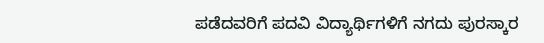ಪಡೆದವರಿಗೆ ಪದವಿ ವಿದ್ಯಾರ್ಥಿಗಳಿಗೆ ನಗದು ಪುರಸ್ಕಾರ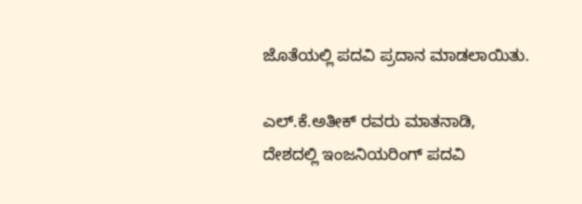ಜೊತೆಯಲ್ಲಿ ಪದವಿ ಪ್ರದಾನ ಮಾಡಲಾಯಿತು.

ಎಲ್.ಕೆ.ಅತೀಕ್ ರವರು ಮಾತನಾಡಿ, ದೇಶದಲ್ಲಿ ಇಂಜನಿಯರಿಂಗ್ ಪದವಿ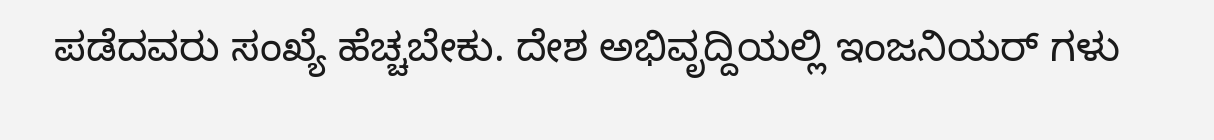ಪಡೆದವರು ಸಂಖ್ಯೆ ಹೆಚ್ಚಬೇಕು. ದೇಶ ಅಭಿವೃದ್ದಿಯಲ್ಲಿ ಇಂಜನಿಯರ್ ಗಳು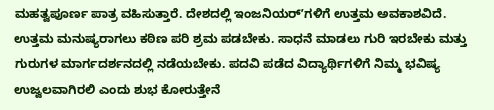ಮಹತ್ವಪೂರ್ಣ ಪಾತ್ರ ವಹಿಸುತ್ತಾರೆ. ದೇಶದಲ್ಲಿ ಇಂಜನಿಯರ್ʼಗಳಿಗೆ ಉತ್ತಮ ಅವಕಾಶವಿದೆ. ಉತ್ತಮ ಮನುಷ್ಯರಾಗಲು ಕಠಿಣ ಪರಿ ಶ್ರಮ ಪಡಬೇಕು. ಸಾಧನೆ ಮಾಡಲು ಗುರಿ ಇರಬೇಕು ಮತ್ತು ಗುರುಗಳ ಮಾರ್ಗದರ್ಶನದಲ್ಲಿ ನಡೆಯಬೇಕು. ಪದವಿ ಪಡೆದ ವಿದ್ಯಾರ್ಥಿಗಳಿಗೆ ನಿಮ್ಮ ಭವಿಷ್ಯ ಉಜ್ವಲವಾಗಿರಲಿ ಎಂದು ಶುಭ ಕೋರುತ್ತೇನೆ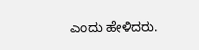ಎಂದು ಹೇಳಿದರು.